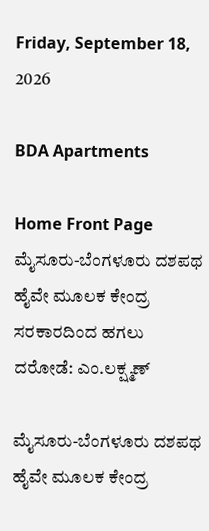Friday, September 18, 2026

BDA Apartments

Home Front Page ಮೈಸೂರು-ಬೆಂಗಳೂರು ದಶಪಥ ಹೈವೇ ಮೂಲಕ ಕೇಂದ್ರ ಸರಕಾರದಿಂದ ಹಗಲು ದರೋಡೆ: ಎಂ.ಲಕ್ಷ್ಮಣ್

ಮೈಸೂರು-ಬೆಂಗಳೂರು ದಶಪಥ ಹೈವೇ ಮೂಲಕ ಕೇಂದ್ರ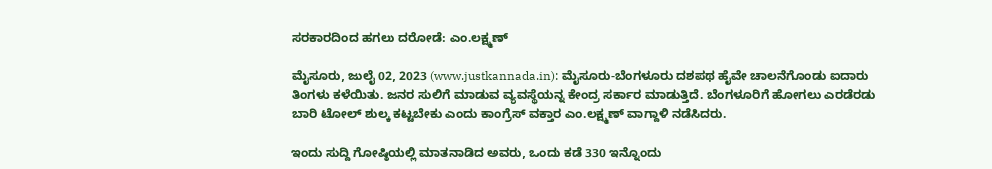ಸರಕಾರದಿಂದ ಹಗಲು ದರೋಡೆ: ಎಂ.ಲಕ್ಷ್ಮಣ್

ಮೈಸೂರು, ಜುಲೈ 02, 2023 (www.justkannada.in): ಮೈಸೂರು-ಬೆಂಗಳೂರು ದಶಪಥ ಹೈವೇ ಚಾಲನೆಗೊಂಡು ಐದಾರು ತಿಂಗಳು ಕಳೆಯಿತು. ಜನರ ಸುಲಿಗೆ ಮಾಡುವ ವ್ಯವಸ್ಥೆಯನ್ನ ಕೇಂದ್ರ ಸರ್ಕಾರ ಮಾಡುತ್ತಿದೆ. ಬೆಂಗಳೂರಿಗೆ ಹೋಗಲು ಎರಡೆರಡು ಬಾರಿ ಟೋಲ್ ಶುಲ್ಕ ಕಟ್ಟಬೇಕು ಎಂದು ಕಾಂಗ್ರೆಸ್ ವಕ್ತಾರ ಎಂ.ಲಕ್ಷ್ಮಣ್ ವಾಗ್ದಾಳಿ ನಡೆಸಿದರು.

ಇಂದು ಸುದ್ದಿ ಗೋಷ್ಠಿಯಲ್ಲಿ ಮಾತನಾಡಿದ ಅವರು, ಒಂದು ಕಡೆ 330 ಇನ್ನೊಂದು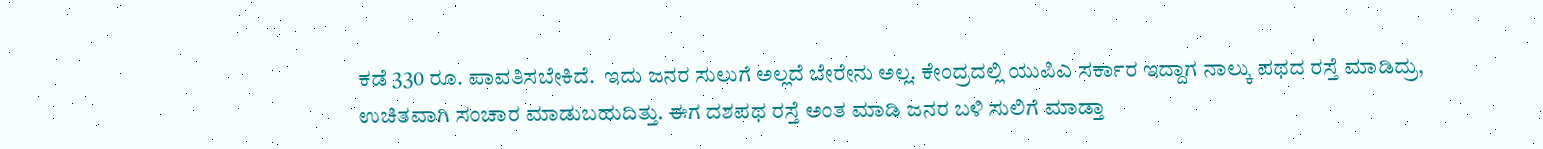ಕಡೆ 330 ರೂ. ಪಾವತಿಸಬೇಕಿದೆ.  ಇದು ಜನರ ಸುಲುಗೆ ಅಲ್ಲದೆ ಬೇರೇನು ಅಲ್ಲ. ಕೇಂದ್ರದಲ್ಲಿ ಯುಪಿಎ ಸರ್ಕಾರ ಇದ್ದಾಗ ನಾಲ್ಕು ಪಥದ ರಸ್ತೆ ಮಾಡಿದ್ರು, ಉಚಿತವಾಗಿ ಸಂಚಾರ ಮಾಡುಬಹುದಿತ್ತು. ಈಗ ದಶಪಥ ರಸ್ತೆ ಅಂತ ಮಾಡಿ ಜನರ ಬಳಿ ಸುಲಿಗೆ ಮಾಡ್ತಾ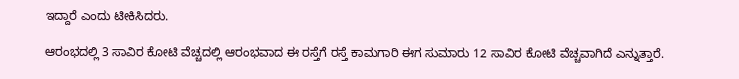ಇದ್ದಾರೆ ಎಂದು ಟೀಕಿಸಿದರು.

ಆರಂಭದಲ್ಲಿ 3 ಸಾವಿರ ಕೋಟಿ ವೆಚ್ಚದಲ್ಲಿ ಆರಂಭವಾದ ಈ ರಸ್ತೆಗೆ ರಸ್ತೆ ಕಾಮಗಾರಿ ಈಗ ಸುಮಾರು 12 ಸಾವಿರ ಕೋಟಿ ವೆಚ್ಚವಾಗಿದೆ ಎನ್ನುತ್ತಾರೆ.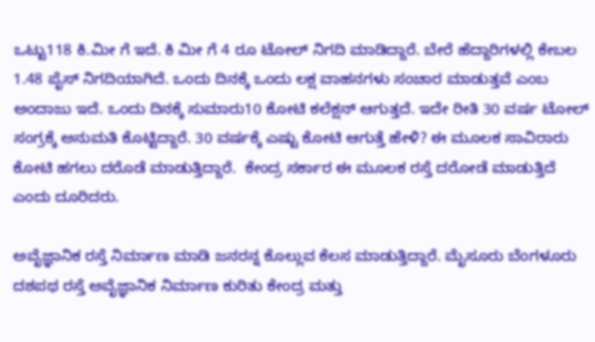ಒಟ್ಟು118 ಕಿ.ಮೀ ಗೆ ಇದೆ. ಕಿ ಮೀ ಗೆ 4 ರೂ ಟೋಲ್ ನಿಗದಿ ಮಾಡಿದ್ದಾರೆ. ಬೇರೆ ಹೆದ್ದಾರಿಗಳಲ್ಲಿ ಕೇಬಲ 1.48 ಪೈಸ್ ನಿಗದಿಯಾಗಿದೆ. ಒಂದು ದಿನಕ್ಕೆ ಒಂದು ಲಕ್ಷ ವಾಹನಗಳು ಸಂಚಾರ ಮಾಡುತ್ತವೆ ಎಂಬ ಅಂದಾಜು ಇದೆ. ಒಂದು ದಿನಕ್ಕೆ ಸುಮಾರು10 ಕೋಟಿ ಕಲೆಕ್ಷನ್ ಆಗುತ್ತದೆ. ಇದೇ ರೀತಿ 30 ವರ್ಷ ಟೋಲ್ ಸಂಗ್ರಕ್ಕೆ ಅನುಮತಿ ಕೊಟ್ಟಿದ್ದಾರೆ. 30 ವರ್ಷಕ್ಕೆ ಎಷ್ಟು ಕೋಟಿ ಆಗುತ್ತೆ ಹೇಳಿ? ಈ ಮೂಲಕ ಸಾವಿರಾರು ಕೋಟಿ ಹಗಲು ದರೊಡೆ ಮಾಡುತ್ತಿದ್ದಾರೆ.  ಕೇಂದ್ರ ಸರ್ಕಾರ ಈ ಮೂಲಕ ರಸ್ತೆ ದರೋಡೆ ಮಾಡುತ್ತಿದೆ ಎಂದು ದೂರಿದರು.

ಅವೈಜ್ಞಾನಿಕ ರಸ್ತೆ ನಿರ್ಮಾಣ ಮಾಡಿ ಜನರನ್ನ ಕೊಲ್ಲುವ ಕೆಲಸ ಮಾಡುತ್ತಿದ್ದಾರೆ. ಮೈಸೂರು ಬೆಂಗಳೂರು ದಶಪಥ ರಸ್ತೆ ಅವೈಜ್ಞಾನಿಕ ನಿರ್ಮಾಣ ಕುರಿತು ಕೇಂದ್ರ ಮತ್ತು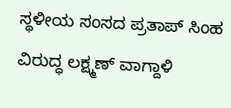ಸ್ಥಳೀಯ ಸಂಸದ ಪ್ರತಾಪ್ ಸಿಂಹ ವಿರುದ್ಧ ಲಕ್ಷ್ಮಣ್ ವಾಗ್ದಾಳಿ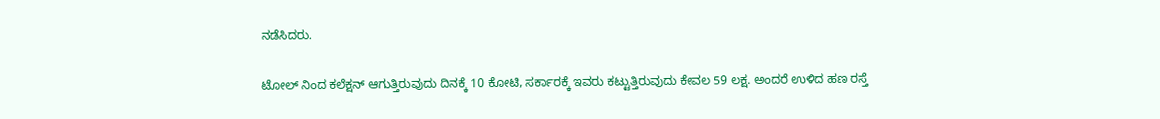ನಡೆಸಿದರು.

ಟೋಲ್ ನಿಂದ ಕಲೆಕ್ಷನ್‌ ಆಗುತ್ತಿರುವುದು ದಿನಕ್ಕೆ 10 ಕೋಟಿ, ಸರ್ಕಾರಕ್ಕೆ ಇವರು ಕಟ್ಟುತ್ತಿರುವುದು ಕೇವಲ 59 ಲಕ್ಷ. ಅಂದರೆ ಉಳಿದ ಹಣ ರಸ್ತೆ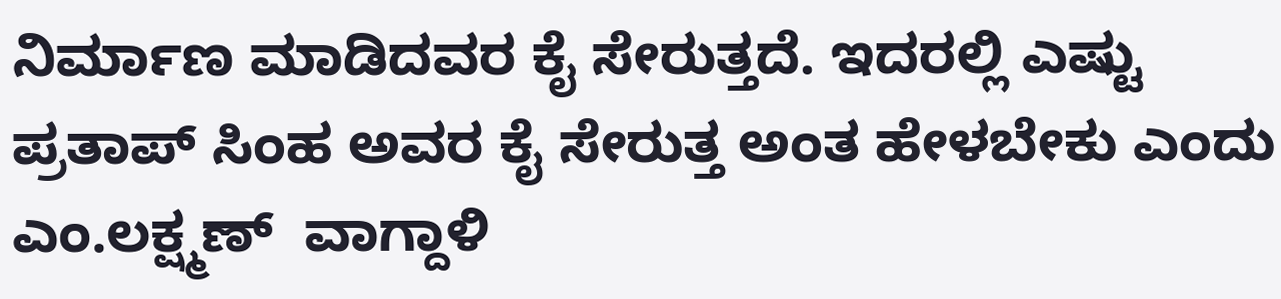ನಿರ್ಮಾಣ ಮಾಡಿದವರ ಕೈ ಸೇರುತ್ತದೆ. ಇದರಲ್ಲಿ ಎಷ್ಟು ಪ್ರತಾಪ್ ಸಿಂಹ ಅವರ ಕೈ ಸೇರುತ್ತ ಅಂತ ಹೇಳಬೇಕು ಎಂದು ಎಂ.ಲಕ್ಷ್ಮಣ್  ವಾಗ್ದಾಳಿ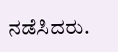ನಡೆಸಿದರು.